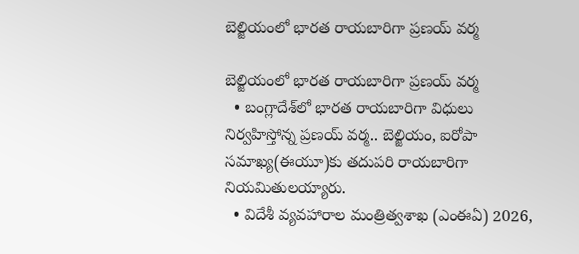బెల్జియంలో భారత రాయబారిగా ప్రణయ్‌ వర్మ

బెల్జియంలో భారత రాయబారిగా ప్రణయ్‌ వర్మ
  • బంగ్లాదేశ్‌లో భారత రాయబారిగా విధులు నిర్వహిస్తోన్న ప్రణయ్‌ వర్మ.. బెల్జియం, ఐరోపా సమాఖ్య(ఈయూ)కు తదుపరి రాయబారిగా నియమితులయ్యారు.
  • విదేశీ వ్యవహారాల మంత్రిత్వశాఖ (ఎంఈఏ) 2026,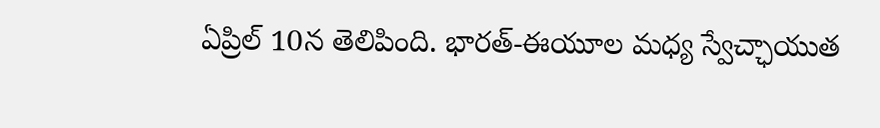ఏప్రిల్‌ 10న తెలిపింది. భారత్‌-ఈయూల మధ్య స్వేచ్ఛాయుత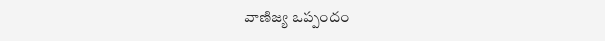వాణిజ్య ఒప్పందం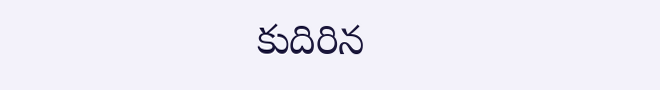కుదిరిన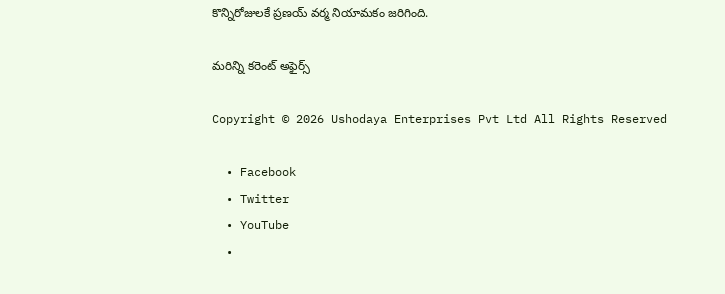కొన్నిరోజులకే ప్రణయ్‌ వర్మ నియామకం జరిగింది.

మరిన్ని కరెంట్ అఫైర్స్

Copyright © 2026 Ushodaya Enterprises Pvt Ltd All Rights Reserved

  • Facebook
  • Twitter
  • YouTube
  •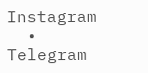Instagram
  • Telegram